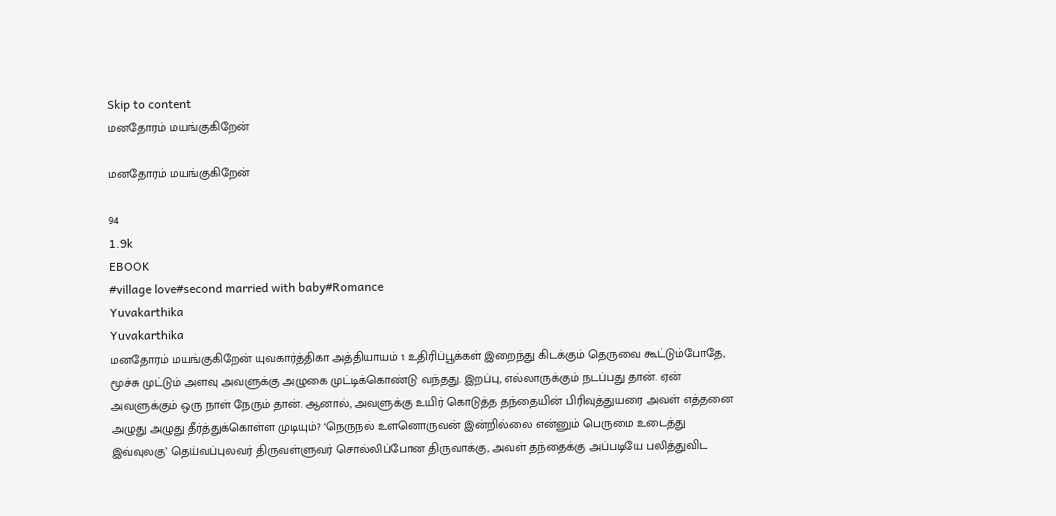Skip to content
மனதோரம் மயங்குகிறேன்

மனதோரம் மயங்குகிறேன்

94
1.9k
EBOOK
#village love#second married with baby#Romance
Yuvakarthika
Yuvakarthika
மனதோரம் மயங்குகிறேன் யுவகார்த்திகா அத்தியாயம் 1 உதிரிப்பூக்கள் இறைந்து கிடக்கும் தெருவை கூட்டும்போதே, மூச்சு முட்டும் அளவு அவளுக்கு அழுகை முட்டிக்கொண்டு வந்தது. இறப்பு, எல்லாருக்கும் நடப்பது தான். ஏன் அவளுக்கும் ஒரு நாள் நேரும் தான். ஆனால், அவளுக்கு உயிர் கொடுத்த தந்தையின் பிரிவுத்துயரை அவள் எத்தனை அழுது அழுது தீர்த்துக்கொள்ள முடியும்? ‘நெருநல் உளனொருவன் இன்றில்லை என்னும் பெருமை உடைத்து இவ்வுலகு’ தெய்வப்புலவர் திருவள்ளுவர் சொல்லிப்போன‌ திருவாக்கு, அவள் தந்தைக்கு அப்படியே பலித்துவிட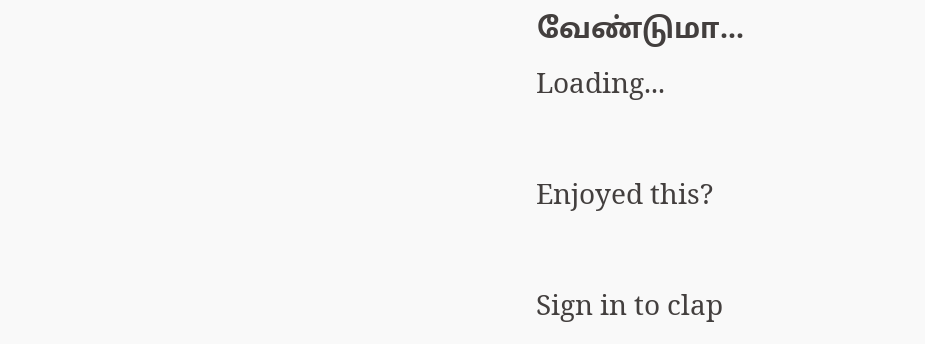வேண்டுமா...
Loading...

Enjoyed this?

Sign in to clap